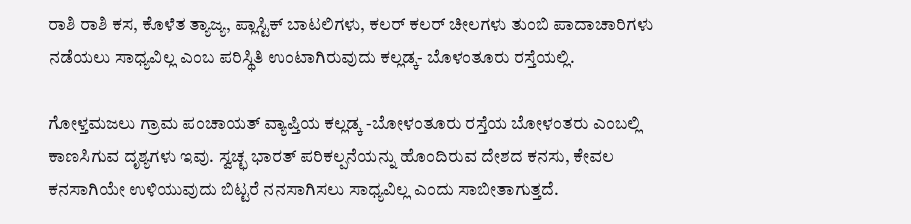ರಾಶಿ ರಾಶಿ ಕಸ, ಕೊಳೆತ ತ್ಯಾಜ್ಯ, ಪ್ಲಾಸ್ಟಿಕ್ ಬಾಟಲಿಗಳು, ಕಲರ್ ಕಲರ್ ಚೀಲಗಳು ತುಂಬಿ ಪಾದಾಚಾರಿಗಳು ನಡೆಯಲು ಸಾಧ್ಯವಿಲ್ಲ ಎಂಬ ಪರಿಸ್ಥಿತಿ ಉಂಟಾಗಿರುವುದು ಕಲ್ಲಡ್ಕ- ಬೊಳಂತೂರು ರಸ್ತೆಯಲ್ಲಿ.

ಗೋಳ್ತಮಜಲು ಗ್ರಾಮ ಪಂಚಾಯತ್ ವ್ಯಾಪ್ತಿಯ ಕಲ್ಲಡ್ಕ -ಬೋಳಂತೂರು ರಸ್ತೆಯ ಬೋಳಂತರು ಎಂಬಲ್ಲಿ ಕಾಣಸಿಗುವ ದೃಶ್ಯಗಳು ಇವು. ಸ್ವಚ್ಛ ಭಾರತ್ ಪರಿಕಲ್ಪನೆಯನ್ನು ಹೊಂದಿರುವ ದೇಶದ ಕನಸು, ಕೇವಲ ಕನಸಾಗಿಯೇ ಉಳಿಯುವುದು ಬಿಟ್ಟರೆ ನನಸಾಗಿಸಲು ಸಾಧ್ಯವಿಲ್ಲ ಎಂದು ಸಾಬೀತಾಗುತ್ತದೆ.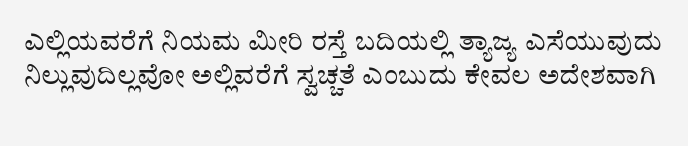ಎಲ್ಲಿಯವರೆಗೆ ನಿಯಮ ಮೀರಿ ರಸ್ತೆ ಬದಿಯಲ್ಲಿ ತ್ಯಾಜ್ಯ ಎಸೆಯುವುದು ನಿಲ್ಲುವುದಿಲ್ಲವೋ ಅಲ್ಲಿವರೆಗೆ ಸ್ವಚ್ಚತೆ ಎಂಬುದು ಕೇವಲ ಅದೇಶವಾಗಿ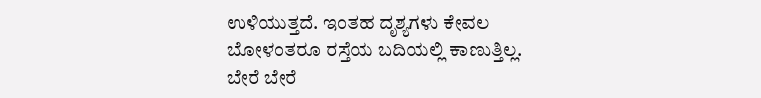ಉಳಿಯುತ್ತದೆ. ಇಂತಹ ದೃಶ್ಯಗಳು ಕೇವಲ ಬೋಳಂತರೂ ರಸ್ತೆಯ ಬದಿಯಲ್ಲಿ ಕಾಣುತ್ತಿಲ್ಲ. ಬೇರೆ ಬೇರೆ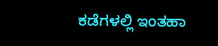ಕಡೆಗಳಲ್ಲಿ ಇಂತಹಾ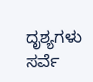ದೃಶ್ಯಗಳು ಸರ್ವೆ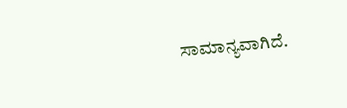ಸಾಮಾನ್ಯವಾಗಿದೆ.